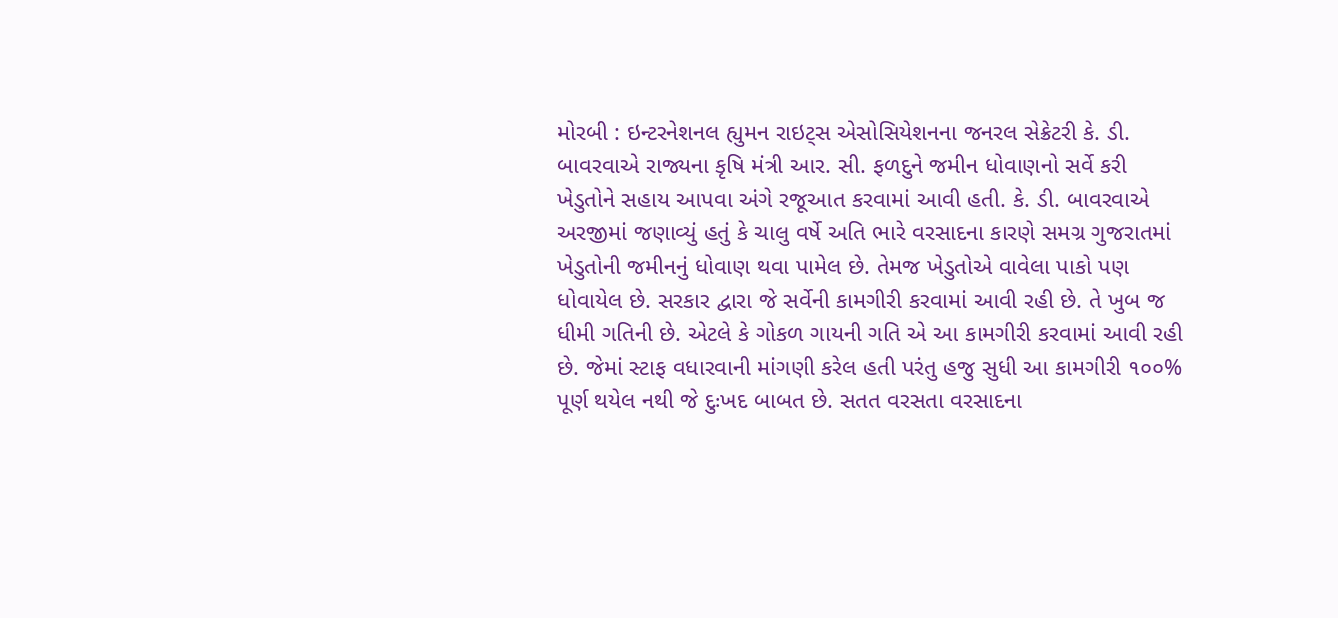મોરબી : ઇન્ટરનેશનલ હ્યુમન રાઇટ્સ એસોસિયેશનના જનરલ સેક્રેટરી કે. ડી. બાવરવાએ રાજ્યના કૃષિ મંત્રી આર. સી. ફળદુને જમીન ધોવાણનો સર્વે કરી ખેડુતોને સહાય આપવા અંગે રજૂઆત કરવામાં આવી હતી. કે. ડી. બાવરવાએ અરજીમાં જણાવ્યું હતું કે ચાલુ વર્ષે અતિ ભારે વરસાદના કારણે સમગ્ર ગુજરાતમાં ખેડુતોની જમીનનું ધોવાણ થવા પામેલ છે. તેમજ ખેડુતોએ વાવેલા પાકો પણ ધોવાયેલ છે. સરકાર દ્વારા જે સર્વેની કામગીરી કરવામાં આવી રહી છે. તે ખુબ જ ધીમી ગતિની છે. એટલે કે ગોકળ ગાયની ગતિ એ આ કામગીરી કરવામાં આવી રહી છે. જેમાં સ્ટાફ વધારવાની માંગણી કરેલ હતી પરંતુ હજુ સુધી આ કામગીરી ૧૦૦% પૂર્ણ થયેલ નથી જે દુઃખદ બાબત છે. સતત વરસતા વરસાદના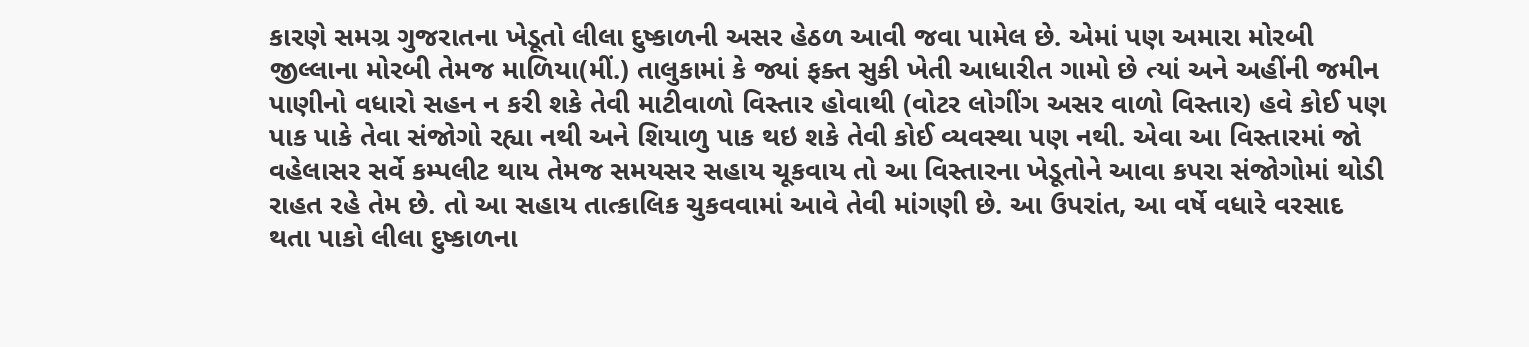કારણે સમગ્ર ગુજરાતના ખેડૂતો લીલા દુષ્કાળની અસર હેઠળ આવી જવા પામેલ છે. એમાં પણ અમારા મોરબી જીલ્લાના મોરબી તેમજ માળિયા(મીં.) તાલુકામાં કે જ્યાં ફક્ત સુકી ખેતી આધારીત ગામો છે ત્યાં અને અહીંની જમીન પાણીનો વધારો સહન ન કરી શકે તેવી માટીવાળો વિસ્તાર હોવાથી (વોટર લોગીંગ અસર વાળો વિસ્તાર) હવે કોઈ પણ પાક પાકે તેવા સંજોગો રહ્યા નથી અને શિયાળુ પાક થઇ શકે તેવી કોઈ વ્યવસ્થા પણ નથી. એવા આ વિસ્તારમાં જો વહેલાસર સર્વે કમ્પલીટ થાય તેમજ સમયસર સહાય ચૂકવાય તો આ વિસ્તારના ખેડૂતોને આવા કપરા સંજોગોમાં થોડી રાહત રહે તેમ છે. તો આ સહાય તાત્કાલિક ચુકવવામાં આવે તેવી માંગણી છે. આ ઉપરાંત, આ વર્ષે વધારે વરસાદ થતા પાકો લીલા દુષ્કાળના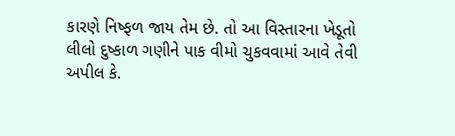કારણે નિષ્ફળ જાય તેમ છે. તો આ વિસ્તારના ખેડૂતો લીલો દુષ્કાળ ગણીને પાક વીમો ચુકવવામાં આવે તેવી અપીલ કે.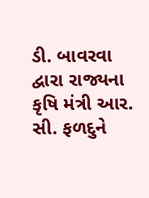ડી. બાવરવા દ્વારા રાજ્યના કૃષિ મંત્રી આર. સી. ફળદુને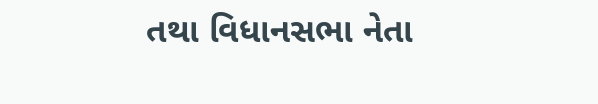તથા વિધાનસભા નેતા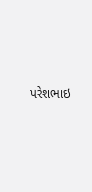પરેશભાઇ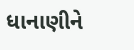ધાનાણીને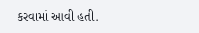કરવામાં આવી હતી.